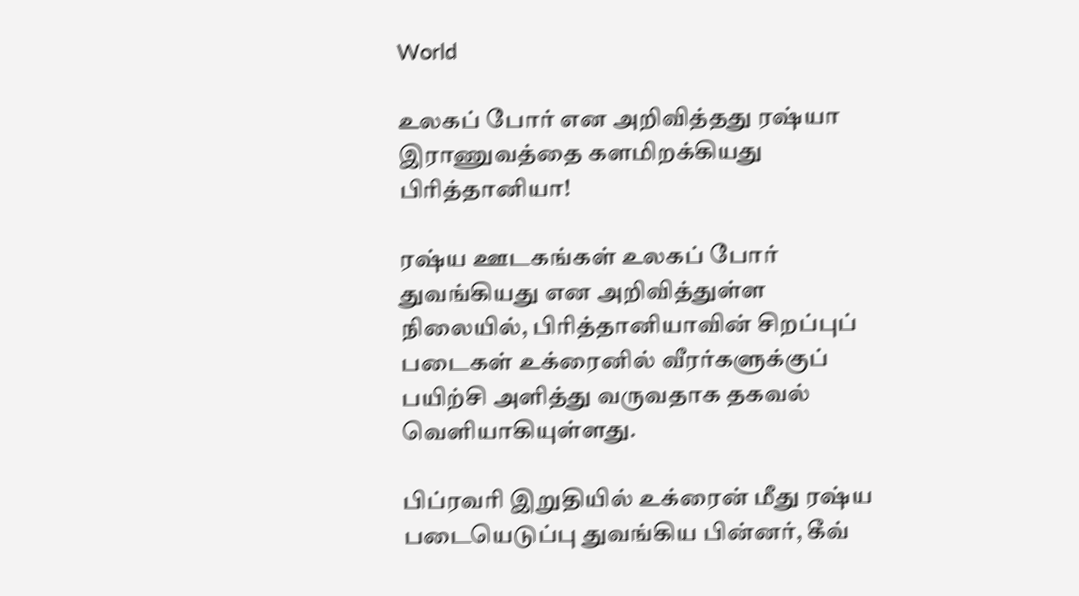World

உலகப் போர் என அறிவித்தது ரஷ்யா இராணுவத்தை களமிறக்கியது பிரித்தானியா!

ரஷ்ய ஊடகங்கள் உலகப் போர் துவங்கியது என அறிவித்துள்ள நிலையில், பிரித்தானியாவின் சிறப்புப் படைகள் உக்ரைனில் வீரர்களுக்குப் பயிற்சி அளித்து வருவதாக தகவல் வெளியாகியுள்ளது.

பிப்ரவரி இறுதியில் உக்ரைன் மீது ரஷ்ய படையெடுப்பு துவங்கிய பின்னர், கீவ்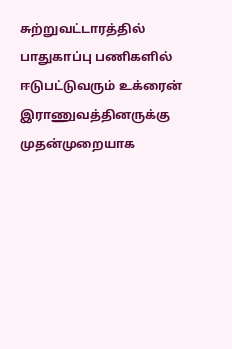சுற்றுவட்டாரத்தில் பாதுகாப்பு பணிகளில் ஈடுபட்டுவரும் உக்ரைன் இராணுவத்தினருக்கு முதன்முறையாக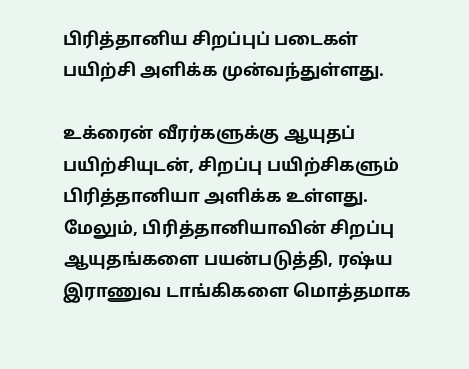பிரித்தானிய சிறப்புப் படைகள் பயிற்சி அளிக்க முன்வந்துள்ளது.

உக்ரைன் வீரர்களுக்கு ஆயுதப் பயிற்சியுடன், சிறப்பு பயிற்சிகளும் பிரித்தானியா அளிக்க உள்ளது. மேலும், பிரித்தானியாவின் சிறப்பு ஆயுதங்களை பயன்படுத்தி, ரஷ்ய இராணுவ டாங்கிகளை மொத்தமாக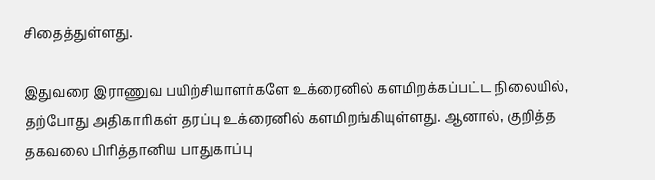சிதைத்துள்ளது.

இதுவரை இராணுவ பயிற்சியாளர்களே உக்ரைனில் களமிறக்கப்பட்ட நிலையில், தற்போது அதிகாரிகள் தரப்பு உக்ரைனில் களமிறங்கியுள்ளது. ஆனால், குறித்த தகவலை பிரித்தானிய பாதுகாப்பு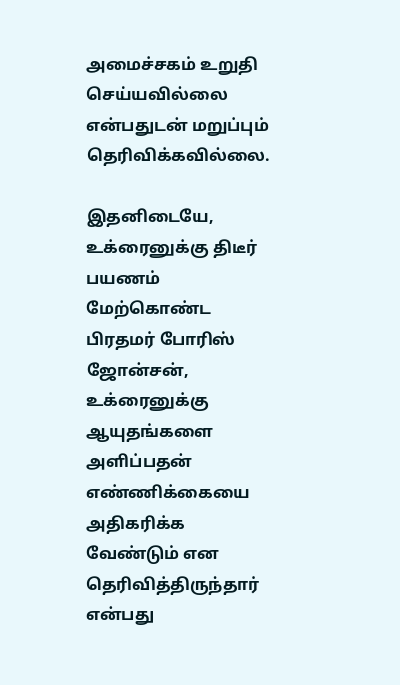அமைச்சகம் உறுதி செய்யவில்லை என்பதுடன் மறுப்பும் தெரிவிக்கவில்லை.

இதனிடையே, உக்ரைனுக்கு திடீர் பயணம் மேற்கொண்ட பிரதமர் போரிஸ் ஜோன்சன், உக்ரைனுக்கு ஆயுதங்களை அளிப்பதன் எண்ணிக்கையை அதிகரிக்க வேண்டும் என தெரிவித்திருந்தார் என்பது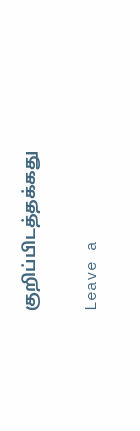குறிப்பிடத்தக்கது

Leave a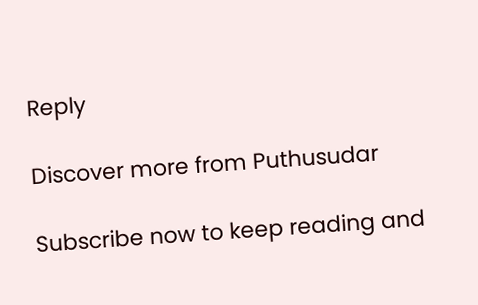Reply

Discover more from Puthusudar

Subscribe now to keep reading and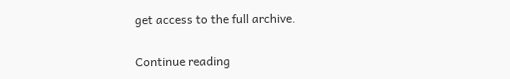get access to the full archive.

Continue reading